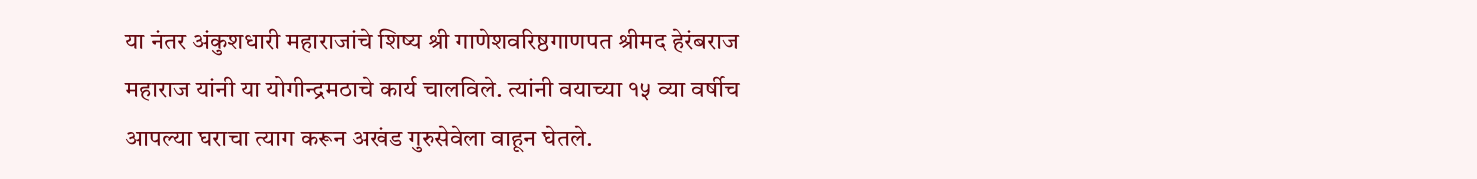या नंतर अंकुशधारी महाराजांचे शिष्य श्री गाणेशवरिष्ठगाणपत श्रीमद हेरंबराज महाराज यांनी या योगीन्द्रमठाचे कार्य चालविले. त्यांनी वयाच्या १५ व्या वर्षीच आपल्या घराचा त्याग करून अखंड गुरुसेवेला वाहून घेतले.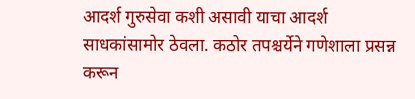आदर्श गुरुसेवा कशी असावी याचा आदर्श साधकांसामोर ठेवला. कठोर तपश्चर्येने गणेशाला प्रसन्न करून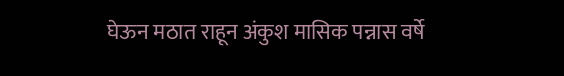घेऊन मठात राहून अंकुश मासिक पन्नास वर्षे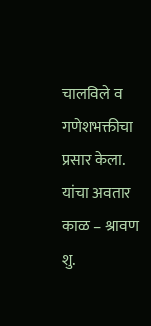चालविले व गणेशभक्तीचा प्रसार केला.
यांचा अवतार काळ – श्रावण शु.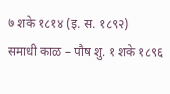७ शके १८१४ (इ. स. १८९२)
समाधी काळ – पौष शु. १ शके १८९६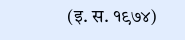(इ. स. १९७४)